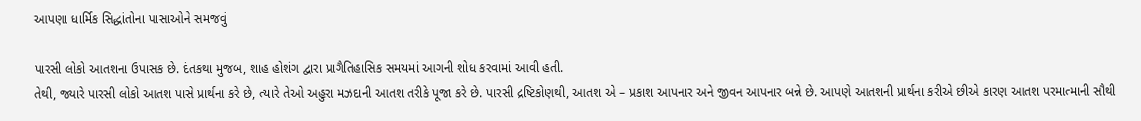આપણા ધાર્મિક સિદ્ધાંતોના પાસાઓને સમજવું

પારસી લોકો આતશના ઉપાસક છે. દંતકથા મુજબ, શાહ હોશંગ દ્વારા પ્રાગૈતિહાસિક સમયમાં આગની શોધ કરવામાં આવી હતી.
તેથી, જ્યારે પારસી લોકો આતશ પાસે પ્રાર્થના કરે છે, ત્યારે તેઓ અહુરા મઝદાની આતશ તરીકે પૂજા કરે છે. પારસી દ્રષ્ટિકોણથી, આતશ એ – પ્રકાશ આપનાર અને જીવન આપનાર બન્ને છે. આપણે આતશની પ્રાર્થના કરીએ છીએ કારણ આતશ પરમાત્માની સૌથી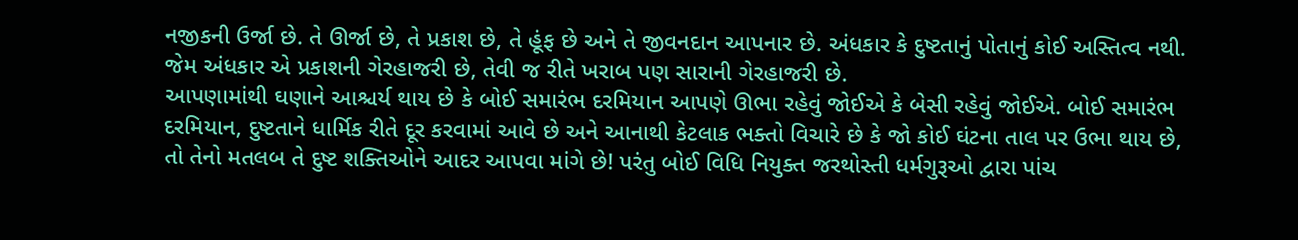નજીકની ઉર્જા છે. તે ઊર્જા છે, તે પ્રકાશ છે, તે હૂંફ છે અને તે જીવનદાન આપનાર છે. અંધકાર કે દુષ્ટતાનું પોતાનું કોઈ અસ્તિત્વ નથી.
જેમ અંધકાર એ પ્રકાશની ગેરહાજરી છે, તેવી જ રીતે ખરાબ પણ સારાની ગેરહાજરી છે.
આપણામાંથી ઘણાને આશ્ચર્ય થાય છે કે બોઈ સમારંભ દરમિયાન આપણે ઊભા રહેવું જોઈએ કે બેસી રહેવું જોઈએ. બોઈ સમારંભ દરમિયાન, દુષ્ટતાને ધાર્મિક રીતે દૂર કરવામાં આવે છે અને આનાથી કેટલાક ભક્તો વિચારે છે કે જો કોઈ ઘંટના તાલ પર ઉભા થાય છે, તો તેનો મતલબ તે દુષ્ટ શક્તિઓને આદર આપવા માંગે છે! પરંતુ બોઈ વિધિ નિયુક્ત જરથોસ્તી ધર્મગુરૂઓ દ્વારા પાંચ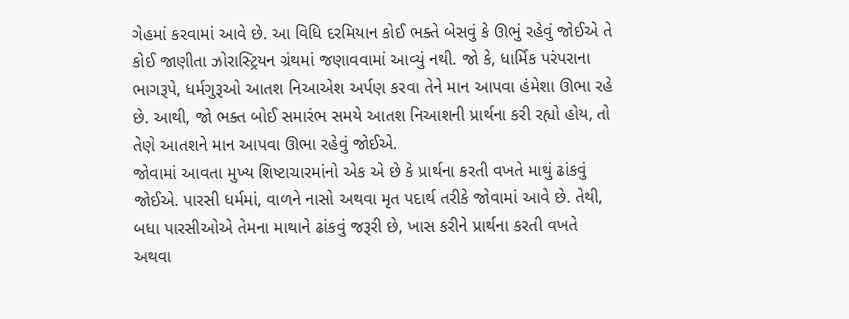ગેહમાં કરવામાં આવે છે. આ વિધિ દરમિયાન કોઈ ભક્તે બેસવું કે ઊભું રહેવું જોઈએ તે કોઈ જાણીતા ઝોરાસ્ટ્રિયન ગ્રંથમાં જણાવવામાં આવ્યું નથી. જો કે, ધાર્મિક પરંપરાના ભાગરૂપે, ધર્મગુરૂઓ આતશ નિઆએશ અર્પણ કરવા તેને માન આપવા હંમેશા ઊભા રહે છે. આથી, જો ભક્ત બોઈ સમારંભ સમયે આતશ નિઆશની પ્રાર્થના કરી રહ્યો હોય, તો તેણે આતશને માન આપવા ઊભા રહેવું જોઈએ.
જોવામાં આવતા મુખ્ય શિષ્ટાચારમાંનો એક એ છે કે પ્રાર્થના કરતી વખતે માથું ઢાંકવું જોઈએ. પારસી ધર્મમાં, વાળને નાસો અથવા મૃત પદાર્થ તરીકે જોવામાં આવે છે. તેથી, બધા પારસીઓએ તેમના માથાને ઢાંકવું જરૂરી છે, ખાસ કરીને પ્રાર્થના કરતી વખતે અથવા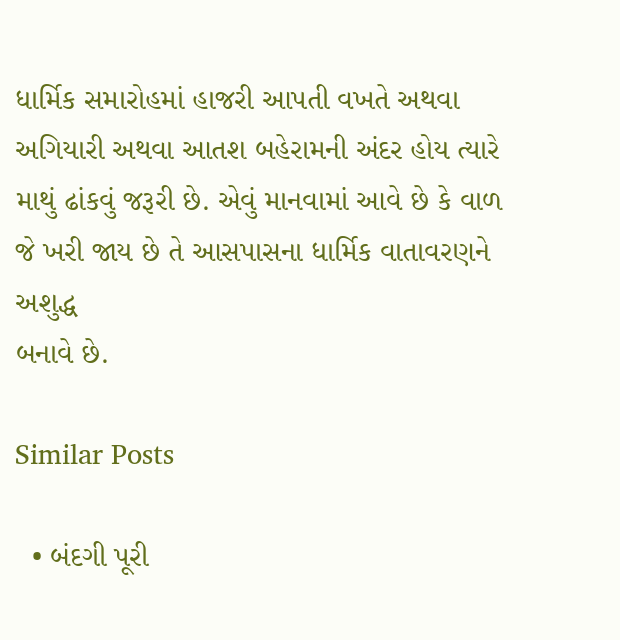ધાર્મિક સમારોહમાં હાજરી આપતી વખતે અથવા અગિયારી અથવા આતશ બહેરામની અંદર હોય ત્યારે માથું ઢાંકવું જરૂરી છે. એવું માનવામાં આવે છે કે વાળ જે ખરી જાય છે તે આસપાસના ધાર્મિક વાતાવરણને અશુદ્ધ
બનાવે છે.

Similar Posts

  • બંદગી પૂરી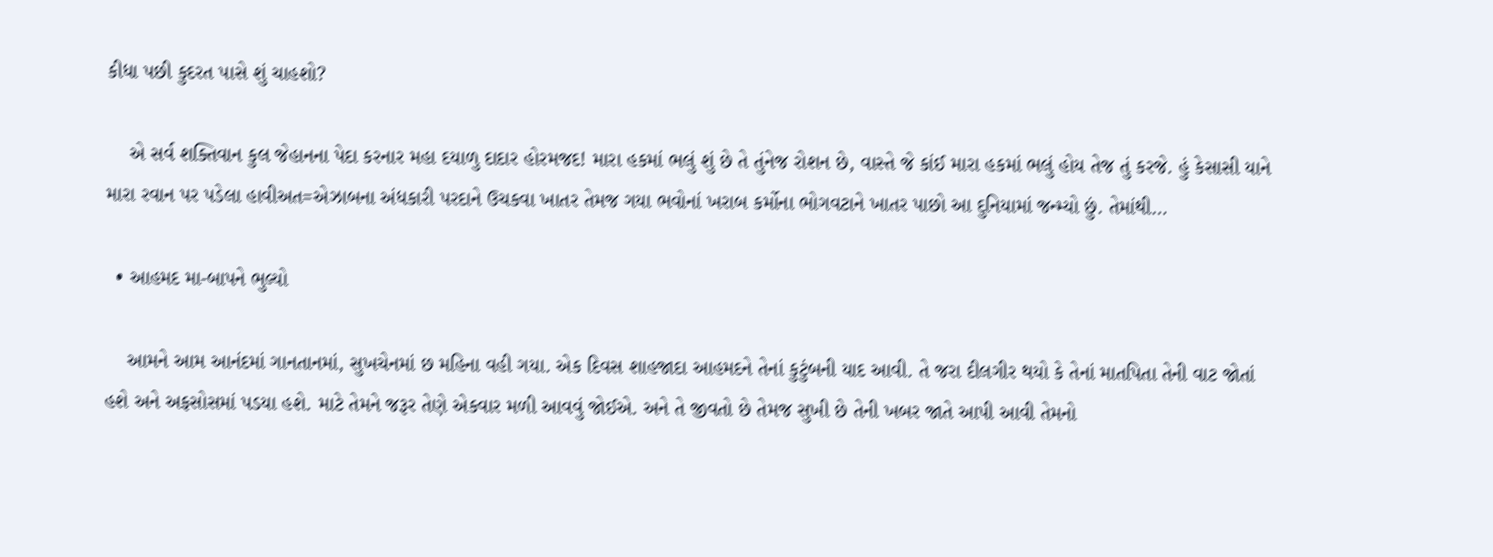કીધા પછી કુદરત પાસે શું ચાહશો?

    એ સર્વ શક્તિવાન કુલ જેહાનના પેદા કરનાર મહા દયાળુ દાદાર હોરમજદ! મારા હકમાં ભલું શું છે તે તુંનેજ રોશન છે, વાસ્તે જે કાંઈ મારા હકમાં ભલું હોય તેજ તું કરજે. હું કેસાસી યાને મારા રવાન પર પડેલા હાવીઅત=એઝાબના અંધકારી પરદાને ઉચકવા ખાતર તેમજ ગયા ભવોનાં ખરાબ કર્મોના ભોગવટાને ખાતર પાછો આ દુનિયામાં જન્મ્યો છું. તેમાંથી…

  • આહમદ મા-બાપને ભુલ્યો

    આમને આમ આનંદમાં ગાનતાનમાં, સુખચેનમાં છ મહિના વહી ગયા. એક દિવસ શાહજાદા આહમદને તેનાં કુટુંબની યાદ આવી. તે જરા દીલગીર થયો કે તેનાં માતપિતા તેની વાટ જોતાં હશે અને અફસોસમાં પડયા હશે. માટે તેમને જરૂર તેણે એકવાર મળી આવવું જોઈએ. અને તે જીવતો છે તેમજ સુખી છે તેની ખબર જાતે આપી આવી તેમનો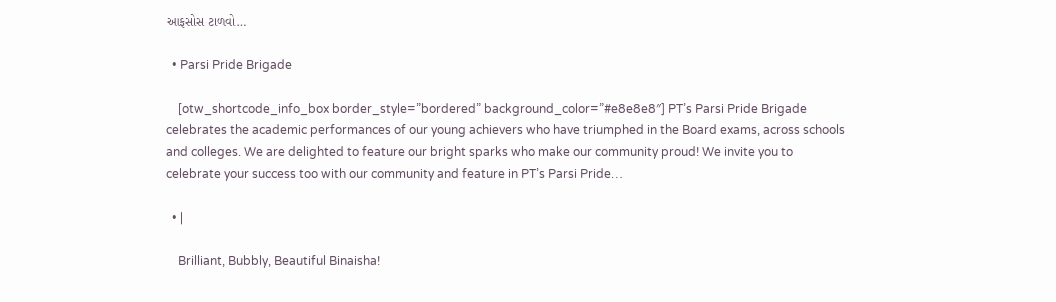આફસોસ ટાળવો…

  • Parsi Pride Brigade

    [otw_shortcode_info_box border_style=”bordered” background_color=”#e8e8e8″] PT’s Parsi Pride Brigade celebrates the academic performances of our young achievers who have triumphed in the Board exams, across schools and colleges. We are delighted to feature our bright sparks who make our community proud! We invite you to celebrate your success too with our community and feature in PT’s Parsi Pride…

  • |

    Brilliant, Bubbly, Beautiful Binaisha!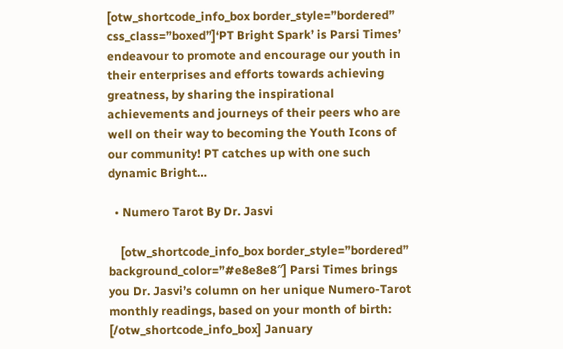[otw_shortcode_info_box border_style=”bordered” css_class=”boxed”]‘PT Bright Spark’ is Parsi Times’ endeavour to promote and encourage our youth in their enterprises and efforts towards achieving greatness, by sharing the inspirational achievements and journeys of their peers who are well on their way to becoming the Youth Icons of our community! PT catches up with one such dynamic Bright…

  • Numero Tarot By Dr. Jasvi

    [otw_shortcode_info_box border_style=”bordered” background_color=”#e8e8e8″] Parsi Times brings you Dr. Jasvi’s column on her unique Numero-Tarot monthly readings, based on your month of birth: [/otw_shortcode_info_box] January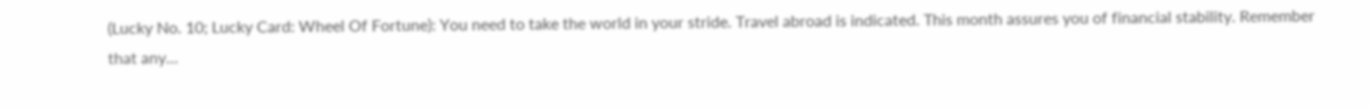(Lucky No. 10; Lucky Card: Wheel Of Fortune): You need to take the world in your stride. Travel abroad is indicated. This month assures you of financial stability. Remember that any…